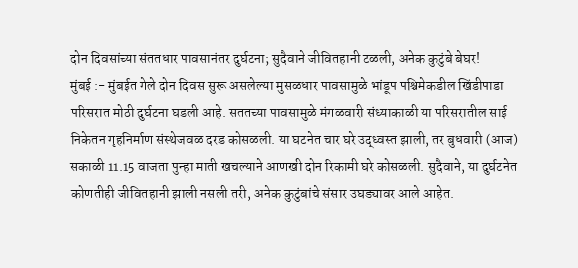दोन दिवसांच्या संततधार पावसानंतर दुर्घटना; सुदैवाने जीवितहानी टळली, अनेक कुटुंबे बेघर!
मुंबई :- मुंबईत गेले दोन दिवस सुरू असलेल्या मुसळधार पावसामुळे भांडूप पश्चिमेकडील खिंडीपाडा परिसरात मोठी दुर्घटना घडली आहे. सततच्या पावसामुळे मंगळवारी संध्याकाळी या परिसरातील साई निकेतन गृहनिर्माण संस्थेजवळ दरड कोसळली. या घटनेत चार घरे उद्ध्वस्त झाली, तर बुधवारी (आज) सकाळी 11.15 वाजता पुन्हा माती खचल्याने आणखी दोन रिकामी घरे कोसळली. सुदैवाने, या दुर्घटनेत कोणतीही जीवितहानी झाली नसली तरी, अनेक कुटुंबांचे संसार उघड्यावर आले आहेत.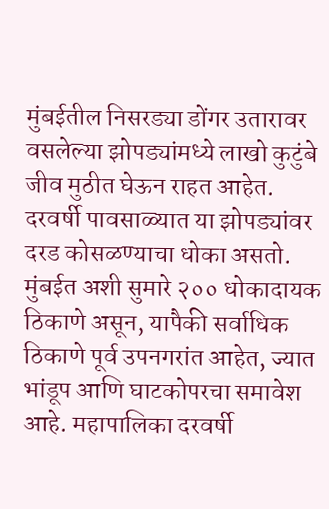मुंबईतील निसरड्या डोंगर उतारावर वसलेल्या झोपड्यांमध्ये लाखो कुटुंबे जीव मुठीत घेऊन राहत आहेत. दरवर्षी पावसाळ्यात या झोपड्यांवर दरड कोसळण्याचा धोका असतो. मुंबईत अशी सुमारे २०० धोकादायक ठिकाणे असून, यापैकी सर्वाधिक ठिकाणे पूर्व उपनगरांत आहेत, ज्यात भांडूप आणि घाटकोपरचा समावेश आहे. महापालिका दरवर्षी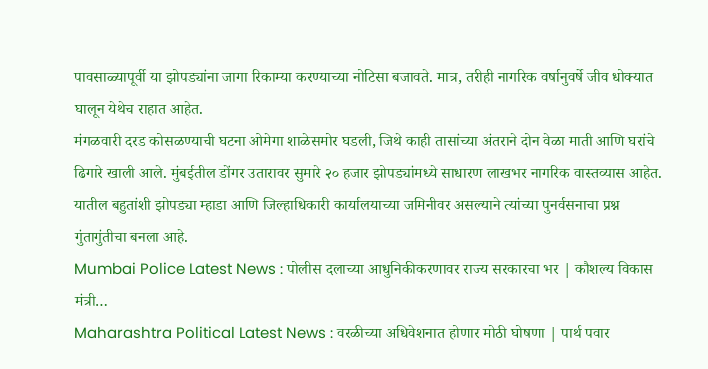पावसाळ्यापूर्वी या झोपड्यांना जागा रिकाम्या करण्याच्या नोटिसा बजावते. मात्र, तरीही नागरिक वर्षानुवर्षे जीव धोक्यात घालून येथेच राहात आहेत.
मंगळवारी दरड कोसळण्याची घटना ओमेगा शाळेसमोर घडली, जिथे काही तासांच्या अंतराने दोन वेळा माती आणि घरांचे ढिगारे खाली आले. मुंबईतील डोंगर उतारावर सुमारे २० हजार झोपड्यांमध्ये साधारण लाखभर नागरिक वास्तव्यास आहेत. यातील बहुतांशी झोपड्या म्हाडा आणि जिल्हाधिकारी कार्यालयाच्या जमिनीवर असल्याने त्यांच्या पुनर्वसनाचा प्रश्न गुंतागुंतीचा बनला आहे.
Mumbai Police Latest News : पोलीस दलाच्या आधुनिकीकरणावर राज्य सरकारचा भर | कौशल्य विकास मंत्री…
Maharashtra Political Latest News : वरळीच्या अधिवेशनात होणार मोठी घोषणा | पार्थ पवार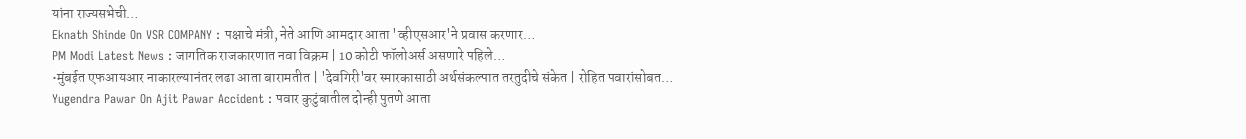यांना राज्यसभेची…
Eknath Shinde On VSR COMPANY : पक्षाचे मंत्री, नेते आणि आमदार आता 'व्हीएसआर'ने प्रवास करणार…
PM Modi Latest News : जागतिक राजकारणात नवा विक्रम | 10 कोटी फॉलोअर्स असणारे पहिले…
•मुंबईत एफआयआर नाकारल्यानंतर लढा आता बारामतीत | 'देवगिरी'वर स्मारकासाठी अर्थसंकल्पात तरतुदीचे संकेत | रोहित पवारांसोबत…
Yugendra Pawar On Ajit Pawar Accident : पवार कुटुंबातील दोन्ही पुतणे आता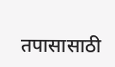तपासासाठी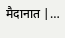मैदानात |…